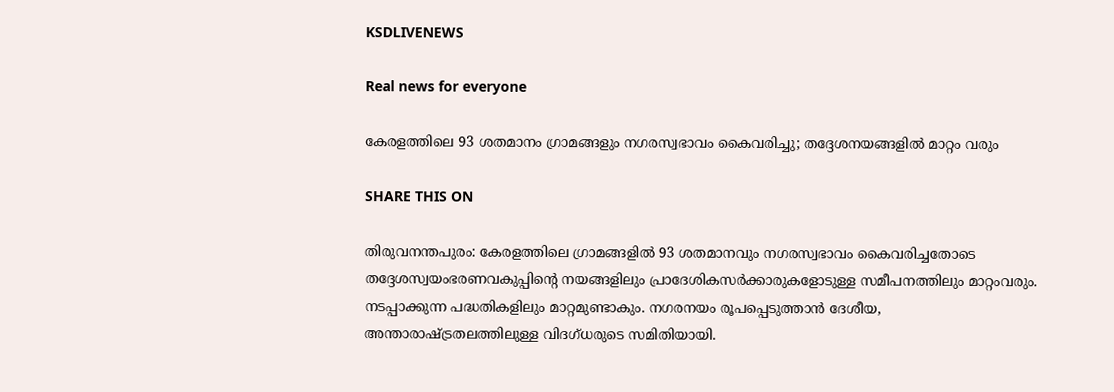KSDLIVENEWS

Real news for everyone

കേരളത്തിലെ 93 ശതമാനം ഗ്രാമങ്ങളും നഗരസ്വഭാവം കൈവരിച്ചു; തദ്ദേശനയങ്ങളില്‍ മാറ്റം വരും

SHARE THIS ON

തിരുവനന്തപുരം: കേരളത്തിലെ ഗ്രാമങ്ങളിൽ 93 ശതമാനവും നഗരസ്വഭാവം കൈവരിച്ചതോടെ തദ്ദേശസ്വയംഭരണവകുപ്പിന്റെ നയങ്ങളിലും പ്രാദേശികസർക്കാരുകളോടുള്ള സമീപനത്തിലും മാറ്റംവരും. നടപ്പാക്കുന്ന പദ്ധതികളിലും മാറ്റമുണ്ടാകും. നഗരനയം രൂപപ്പെടുത്താൻ ദേശീയ, അന്താരാഷ്ട്രതലത്തിലുള്ള വിദഗ്ധരുടെ സമിതിയായി.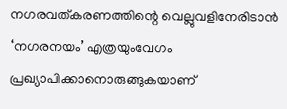നഗരവത്കരണത്തിന്റെ വെല്ലുവളിനേരിടാൻ ‘നഗരനയം’ എത്രയുംവേഗം പ്രഖ്യാപിക്കാനൊരുങ്ങുകയാണ്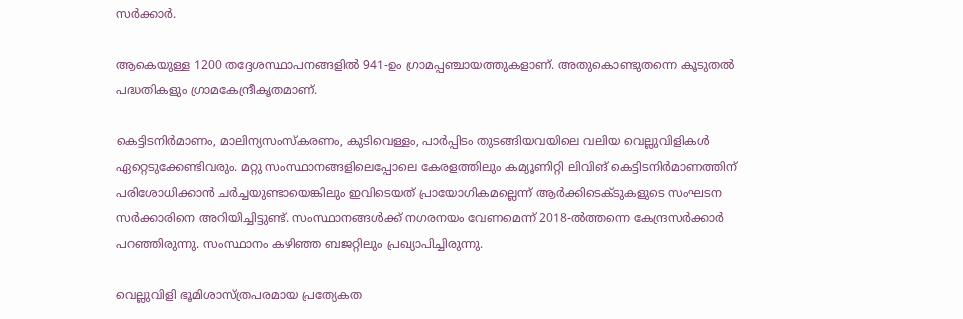സർക്കാർ.

ആകെയുള്ള 1200 തദ്ദേശസ്ഥാപനങ്ങളിൽ 941-ഉം ഗ്രാമപ്പഞ്ചായത്തുകളാണ്. അതുകൊണ്ടുതന്നെ കൂടുതൽ പദ്ധതികളും ഗ്രാമകേന്ദ്രീകൃതമാണ്.

കെട്ടിടനിർമാണം, മാലിന്യസംസ്കരണം, കുടിവെള്ളം, പാർപ്പിടം തുടങ്ങിയവയിലെ വലിയ വെല്ലുവിളികൾ ഏറ്റെടുക്കേണ്ടിവരും. മറ്റു സംസ്ഥാനങ്ങളിലെപ്പോലെ കേരളത്തിലും കമ്യൂണിറ്റി ലിവിങ് കെട്ടിടനിർമാണത്തിന് പരിശോധിക്കാൻ ചർച്ചയുണ്ടായെങ്കിലും ഇവിടെയത് പ്രായോഗികമല്ലെന്ന്‌ ആർക്കിടെക്ടുകളുടെ സംഘടന സർക്കാരിനെ അറിയിച്ചിട്ടുണ്ട്. സംസ്ഥാനങ്ങൾക്ക് നഗരനയം വേണമെന്ന് 2018-ൽത്തന്നെ കേന്ദ്രസർക്കാർ പറഞ്ഞിരുന്നു. സംസ്ഥാനം കഴിഞ്ഞ ബജറ്റിലും പ്രഖ്യാപിച്ചിരുന്നു.

വെല്ലുവിളി ഭൂമിശാസ്ത്രപരമായ പ്രത്യേകത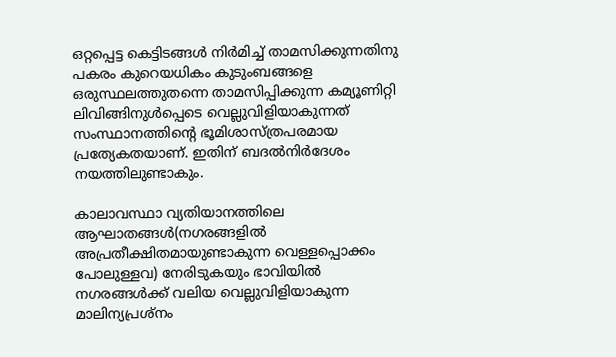ഒറ്റപ്പെട്ട കെട്ടിടങ്ങൾ നിർമിച്ച് താമസിക്കുന്നതിനു പകരം കുറെയധികം കുടുംബങ്ങളെ ഒരുസ്ഥലത്തുതന്നെ താമസിപ്പിക്കുന്ന കമ്യൂണിറ്റി ലിവിങ്ങിനുൾപ്പെടെ വെല്ലുവിളിയാകുന്നത് സംസ്ഥാനത്തിന്റെ ഭൂമിശാസ്ത്രപരമായ പ്രത്യേകതയാണ്. ഇതിന് ബദൽനിർദേശം നയത്തിലുണ്ടാകും.

കാലാവസ്ഥാ വ്യതിയാനത്തിലെ ആഘാതങ്ങൾ(നഗരങ്ങളിൽ അപ്രതീക്ഷിതമായുണ്ടാകുന്ന വെള്ളപ്പൊക്കം പോലുള്ളവ) നേരിടുകയും ഭാവിയിൽ നഗരങ്ങൾക്ക് വലിയ വെല്ലുവിളിയാകുന്ന മാലിന്യപ്രശ്നം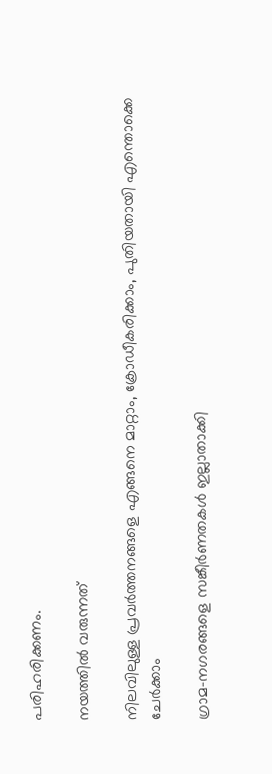പരിഹരിക്കണം.

നയത്തിൽ വരുന്നത്

നിലവിലുള്ള പ്രവർത്തനങ്ങളെ എങ്ങനെ മാറ്റാം, ക്രോഡീകരിക്കാം, പുതിയതായി എന്തൊക്കെ ചേർക്കാം

ഗ്രാമ-നഗരങ്ങളെ സങ്കീർണതകൾ ഇല്ലാതാക്കി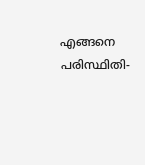എങ്ങനെ പരിസ്ഥിതി-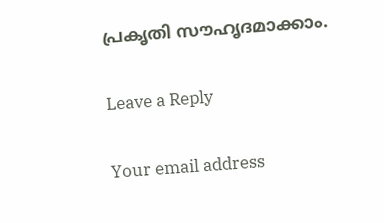പ്രകൃതി സൗഹൃദമാക്കാം.

Leave a Reply

Your email address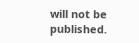will not be published.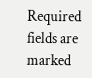Required fields are marked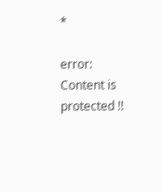*

error: Content is protected !!